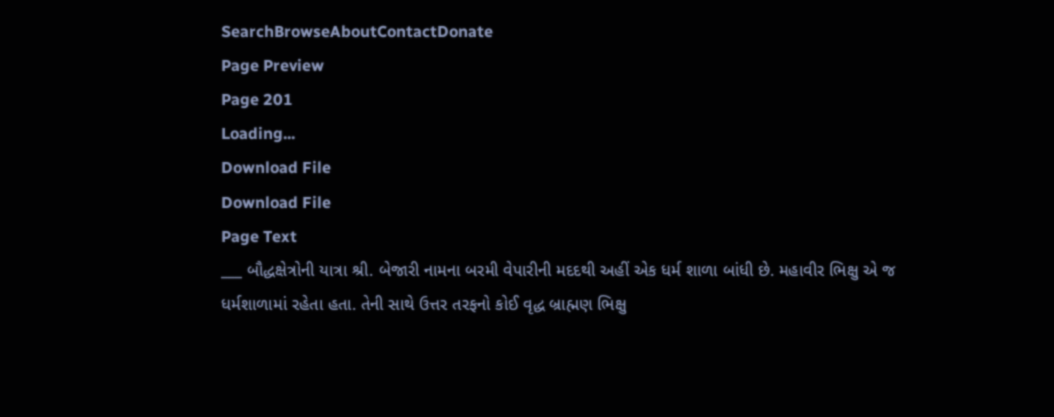SearchBrowseAboutContactDonate
Page Preview
Page 201
Loading...
Download File
Download File
Page Text
___ બૌદ્ધક્ષેત્રોની યાત્રા શ્રી. બેજારી નામના બરમી વેપારીની મદદથી અહીં એક ધર્મ શાળા બાંધી છે. મહાવીર ભિક્ષુ એ જ ધર્મશાળામાં રહેતા હતા. તેની સાથે ઉત્તર તરફનો કોઈ વૃદ્ધ બ્રાહ્મણ ભિક્ષુ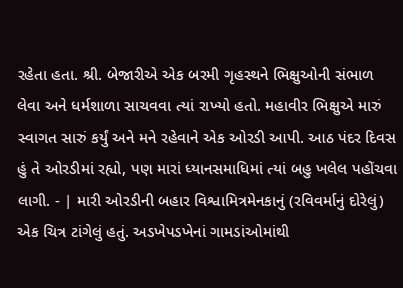રહેતા હતા. શ્રી. બેજારીએ એક બરમી ગૃહસ્થને ભિક્ષુઓની સંભાળ લેવા અને ધર્મશાળા સાચવવા ત્યાં રાખ્યો હતો. મહાવીર ભિક્ષુએ મારું સ્વાગત સારું કર્યું અને મને રહેવાને એક ઓરડી આપી. આઠ પંદર દિવસ હું તે ઓરડીમાં રહ્યો, પણ મારાં ધ્યાનસમાધિમાં ત્યાં બહુ ખલેલ પહોંચવા લાગી. - | મારી ઓરડીની બહાર વિશ્વામિત્રમેનકાનું (રવિવર્માનું દોરેલું) એક ચિત્ર ટાંગેલું હતું. અડખેપડખેનાં ગામડાંઓમાંથી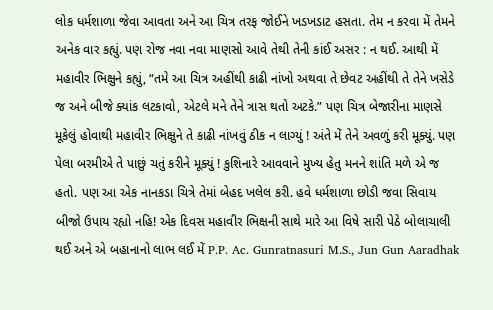લોક ધર્મશાળા જેવા આવતા અને આ ચિત્ર તરફ જોઈને ખડખડાટ હસતા. તેમ ન કરવા મેં તેમને અનેક વાર કહ્યું. પણ રોજ નવા નવા માણસો આવે તેથી તેની કાંઈ અસર : ન થઈ. આથી મેં મહાવીર ભિક્ષુને કહ્યું, “તમે આ ચિત્ર અહીંથી કાઢી નાંખો અથવા તે છેવટ અહીંથી તે તેને ખસેડે જ અને બીજે ક્યાંક લટકાવો, એટલે મને તેને ત્રાસ થતો અટકે.” પણ ચિત્ર બેજારીના માણસે મૂકેલું હોવાથી મહાવીર ભિક્ષુને તે કાઢી નાંખવું ઠીક ન લાગ્યું ! અંતે મેં તેને અવળું કરી મૂક્યું. પણ પેલા બરમીએ તે પાછું ચતું કરીને મૂક્યું ! કુશિનારે આવવાને મુખ્ય હેતુ મનને શાંતિ મળે એ જ હતો. પણ આ એક નાનકડા ચિત્રે તેમાં બેહદ ખલેલ કરી. હવે ધર્મશાળા છોડી જવા સિવાય બીજો ઉપાય રહ્યો નહિ! એક દિવસ મહાવીર ભિક્ષની સાથે મારે આ વિષે સારી પેઠે બોલાચાલી થઈ અને એ બહાનાનો લાભ લઈ મેં P.P. Ac. Gunratnasuri M.S., Jun Gun Aaradhak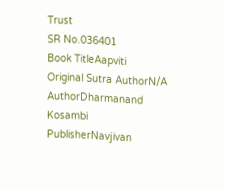Trust
SR No.036401
Book TitleAapviti
Original Sutra AuthorN/A
AuthorDharmanand Kosambi
PublisherNavjivan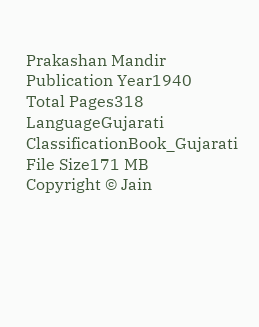Prakashan Mandir
Publication Year1940
Total Pages318
LanguageGujarati
ClassificationBook_Gujarati
File Size171 MB
Copyright © Jain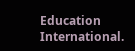Education International.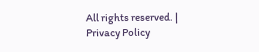All rights reserved. | Privacy Policy